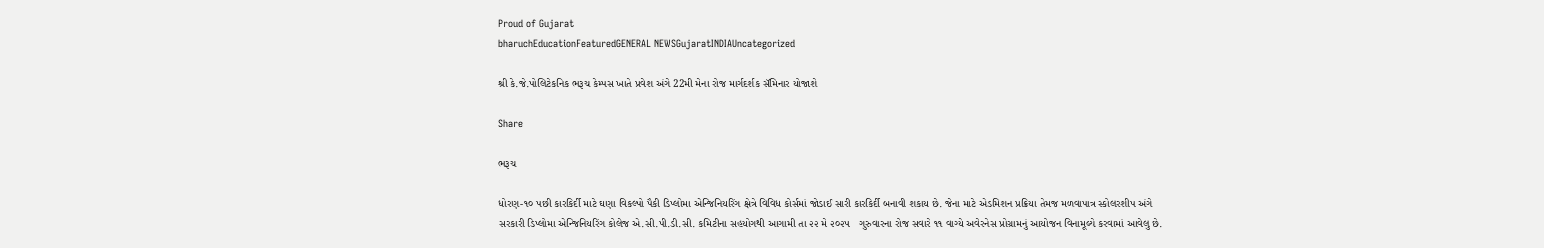Proud of Gujarat
bharuchEducationFeaturedGENERAL NEWSGujaratINDIAUncategorized

શ્રી કે.જે.પોલિટેકનિક ભરૂચ કેમ્પસ ખાતે પ્રવેશ અંગે 22મી મેના રોજ માર્ગદર્શક સૅમિનાર યોજાશે

Share

ભરૂચ

ધોરણ-૧૦ પછી કારકિર્દી માટે ઘણા વિકલ્પો પૈકી ડિપ્લોમા એન્જિનિયરિંગ ક્ષેત્રે વિવિધ કોર્સમાં જોડાઈ સારી કારકિર્દી બનાવી શકાય છે. જેના માટે એડમિશન પ્રક્રિયા તેમજ મળવાપાત્ર સ્કોલરશીપ અંગે સરકારી ડિપ્લોમા એન્જિનિયરિંગ કોલેજ એ.સી.પી.ડી.સી. કમિટીના સહયોગથી આગામી તા ૨૨ મે ૨૦૨૫   ગુરુવારના રોજ સવારે ૧૧ વાગ્યે અવેરનેસ પ્રોગ્રામનું આયોજન વિનામૂલ્યે કરવામાં આવેલુ છે.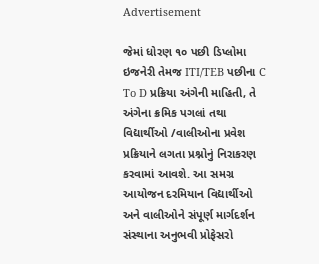Advertisement

જેમાં ધોરણ ૧૦ પછી ડિપ્લોમા ઇજનેરી તેમજ ITI/TEB પછીના C To D પ્રક્રિયા અંગેની માહિતી, તે અંગેના ક્રમિક પગલાં તથા વિદ્યાર્થીઓ /વાલીઓના પ્રવેશ પ્રક્રિયાને લગતા પ્રશ્નોનું નિરાકરણ કરવામાં આવશે. આ સમગ્ર આયોજન દરમિયાન વિદ્યાર્થીઓ અને વાલીઓને સંપૂર્ણ માર્ગદર્શન સંસ્થાના અનુભવી પ્રોફેસરો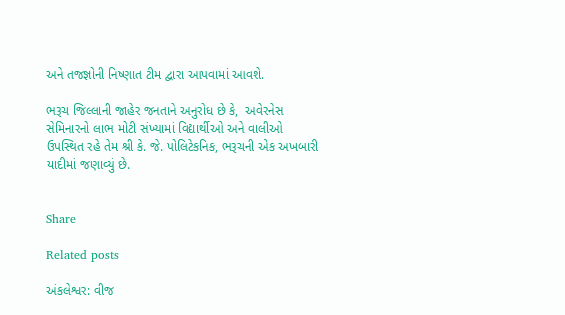અને તજજ્ઞોની નિષ્ણાત ટીમ દ્વારા આપવામાં આવશે.

ભરૂચ જિલ્લાની જાહેર જનતાને અનુરોધ છે કે,  અવેરનેસ સેમિનારનો લાભ મોટી સંખ્યામાં વિદ્યાર્થીઓ અને વાલીઓ ઉપસ્થિત રહે તેમ શ્રી કે. જે. પોલિટેકનિક, ભરૂચની એક અખબારી યાદીમાં જણાવ્યું છે.


Share

Related posts

અંકલેશ્વર: વીજ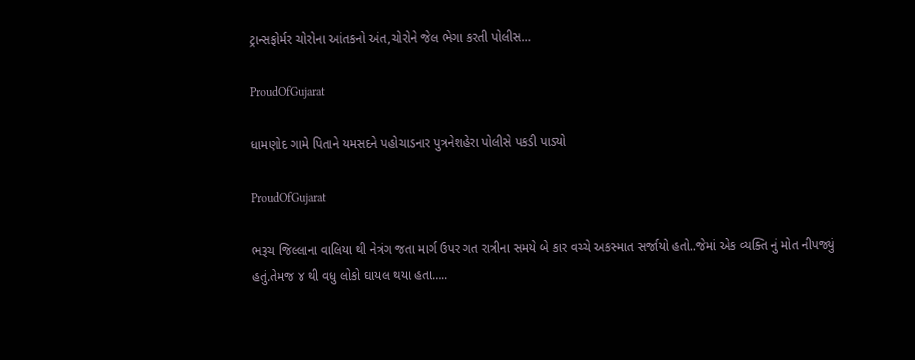ટ્રાન્સફોર્મર ચોરોના આંતકનો અંત,ચોરોને જેલ ભેગા કરતી પોલીસ…

ProudOfGujarat

ધામણોદ ગામે પિતાને યમસદને પહોચાડનાર પુત્રનેશહેરા પોલીસે પકડી પાડ્યો

ProudOfGujarat

ભરૂચ જિલ્લાના વાલિયા થી નેત્રંગ જતા માર્ગ ઉપર ગત રાત્રીના સમયે બે કાર વચ્ચે અકસ્માત સર્જાયો હતો..જેમાં એક વ્યક્તિ નું મોત નીપજ્યું હતું.તેમજ ૪ થી વધુ લોકો ઘાયલ થયા હતા…..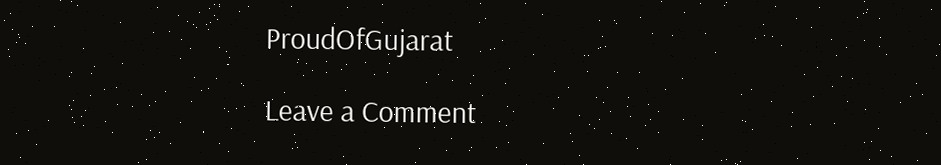ProudOfGujarat

Leave a Comment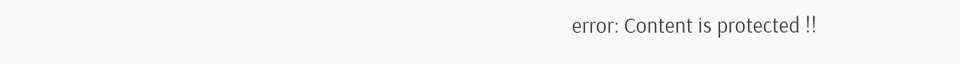error: Content is protected !!